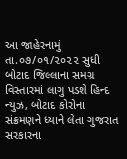આ જાહેરનામું તા.૦૭/૦૧/૨૦૨૨ સુધી બોટાદ જિલ્લાના સમગ્ર વિસ્તારમાં લાગુ પડશે હિન્દ ન્યુઝ, બોટાદ કોરોના સંક્રમણને ધ્યાને લેતા ગુજરાત સરકારના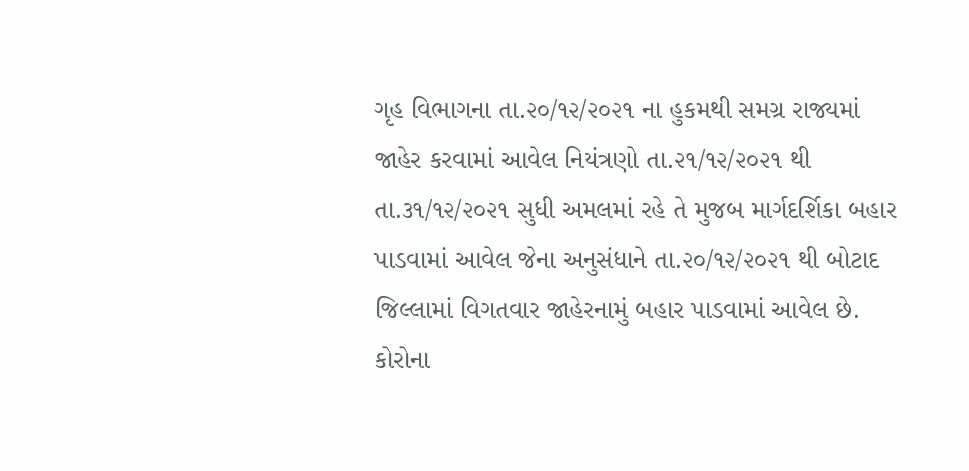ગૃહ વિભાગના તા.૨૦/૧૨/૨૦૨૧ ના હુકમથી સમગ્ર રાજ્યમાં જાહેર કરવામાં આવેલ નિયંત્રણો તા.૨૧/૧૨/૨૦૨૧ થી તા.૩૧/૧૨/૨૦૨૧ સુધી અમલમાં રહે તે મુજબ માર્ગદર્શિકા બહાર પાડવામાં આવેલ જેના અનુસંધાને તા.૨૦/૧૨/૨૦૨૧ થી બોટાદ જિલ્લામાં વિગતવાર જાહેરનામું બહાર પાડવામાં આવેલ છે. કોરોના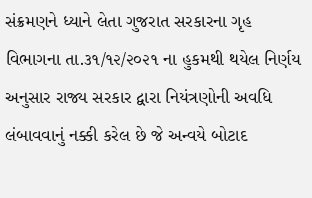સંક્રમણને ધ્યાને લેતા ગુજરાત સરકારના ગૃહ વિભાગના તા.૩૧/૧૨/૨૦૨૧ ના હુકમથી થયેલ નિર્ણય અનુસાર રાજ્ય સરકાર દ્વારા નિયંત્રણોની અવધિ લંબાવવાનું નક્કી કરેલ છે જે અન્વયે બોટાદ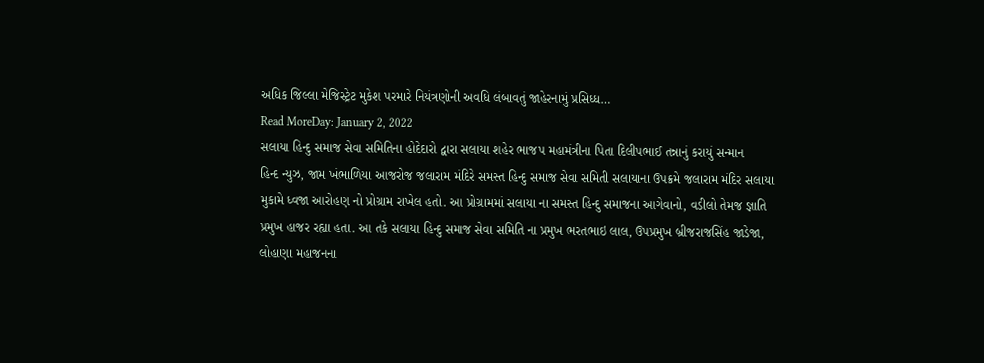અધિક જિલ્લા મેજિસ્ટ્રેટ મુકેશ પરમારે નિયંત્રણોની અવધિ લંબાવતું જાહેરનામું પ્રસિધ્ધ…
Read MoreDay: January 2, 2022
સલાયા હિન્દુ સમાજ સેવા સમિતિના હોદેદારો દ્વારા સલાયા શહેર ભાજપ મહામંત્રીના પિતા દિલીપભાઈ તન્નાનું કરાયું સન્માન
હિન્દ ન્યુઝ, જામ ખંભાળિયા આજરોજ જલારામ મંદિરે સમસ્ત હિન્દુ સમાજ સેવા સમિતી સલાયાના ઉપક્રમે જલારામ મંદિર સલાયા મુકામે ધ્વજા આરોહણ નો પ્રોગ્રામ રાખેલ હતો. આ પ્રોગ્રામમાં સલાયા ના સમસ્ત હિન્દુ સમાજના આગેવાનો, વડીલો તેમજ જ્ઞાતિ પ્રમુખ હાજર રહ્યા હતા. આ તકે સલાયા હિન્દુ સમાજ સેવા સમિતિ ના પ્રમુખ ભરતભાઇ લાલ, ઉપપ્રમુખ બ્રીજરાજસિંહ જાડેજા, લોહાણા મહાજનના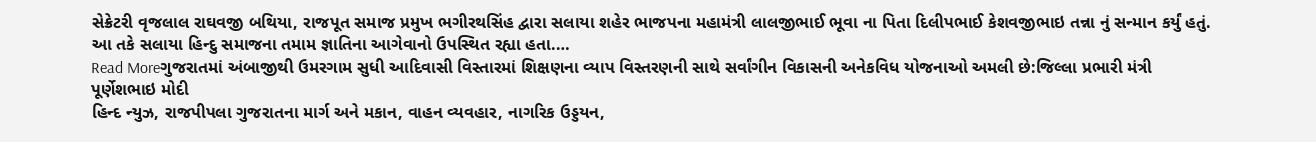સેક્રેટરી વૃજલાલ રાઘવજી બથિયા, રાજપૂત સમાજ પ્રમુખ ભગીરથસિંહ દ્વારા સલાયા શહેર ભાજપના મહામંત્રી લાલજીભાઈ ભૂવા ના પિતા દિલીપભાઈ કેશવજીભાઇ તન્ના નું સન્માન કર્યું હતું. આ તકે સલાયા હિન્દુ સમાજના તમામ જ્ઞાતિના આગેવાનો ઉપસ્થિત રહ્યા હતા.…
Read Moreગુજરાતમાં અંબાજીથી ઉમરગામ સુધી આદિવાસી વિસ્તારમાં શિક્ષણના વ્યાપ વિસ્તરણની સાથે સર્વાંગીન વિકાસની અનેકવિધ યોજનાઓ અમલી છે:જિલ્લા પ્રભારી મંત્રી પૂર્ણેશભાઇ મોદી
હિન્દ ન્યુઝ, રાજપીપલા ગુજરાતના માર્ગ અને મકાન, વાહન વ્યવહાર, નાગરિક ઉડ્ડયન,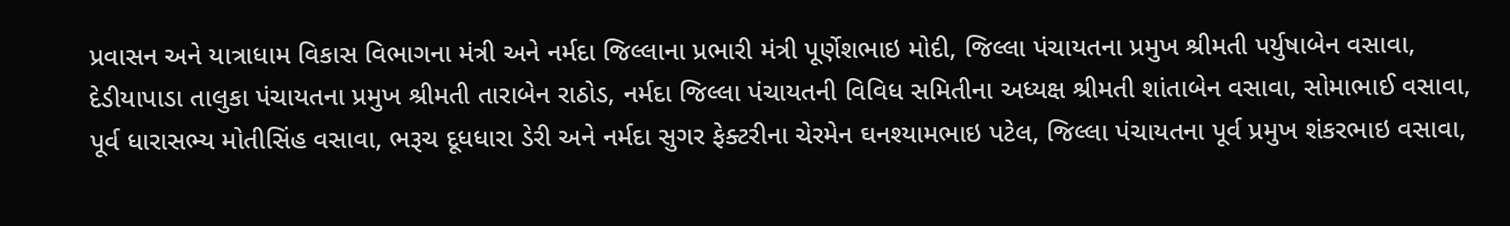પ્રવાસન અને યાત્રાધામ વિકાસ વિભાગના મંત્રી અને નર્મદા જિલ્લાના પ્રભારી મંત્રી પૂર્ણેશભાઇ મોદી, જિલ્લા પંચાયતના પ્રમુખ શ્રીમતી પર્યુષાબેન વસાવા, દેડીયાપાડા તાલુકા પંચાયતના પ્રમુખ શ્રીમતી તારાબેન રાઠોડ, નર્મદા જિલ્લા પંચાયતની વિવિધ સમિતીના અધ્યક્ષ શ્રીમતી શાંતાબેન વસાવા, સોમાભાઈ વસાવા, પૂર્વ ધારાસભ્ય મોતીસિંહ વસાવા, ભરૂચ દૂધધારા ડેરી અને નર્મદા સુગર ફેક્ટરીના ચેરમેન ઘનશ્યામભાઇ પટેલ, જિલ્લા પંચાયતના પૂર્વ પ્રમુખ શંકરભાઇ વસાવા,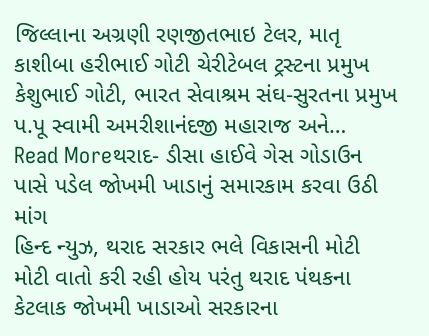જિલ્લાના અગ્રણી રણજીતભાઇ ટેલર, માતૃ કાશીબા હરીભાઈ ગોટી ચેરીટેબલ ટ્રસ્ટના પ્રમુખ કેશુભાઈ ગોટી, ભારત સેવાશ્રમ સંઘ-સુરતના પ્રમુખ પ.પૂ સ્વામી અમરીશાનંદજી મહારાજ અને…
Read Moreથરાદ- ડીસા હાઈવે ગેસ ગોડાઉન પાસે પડેલ જોખમી ખાડાનું સમારકામ કરવા ઉઠી માંગ
હિન્દ ન્યુઝ, થરાદ સરકાર ભલે વિકાસની મોટી મોટી વાતો કરી રહી હોય પરંતુ થરાદ પંથકના કેટલાક જોખમી ખાડાઓ સરકારના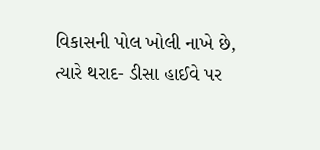વિકાસની પોલ ખોલી નાખે છે, ત્યારે થરાદ- ડીસા હાઈવે પર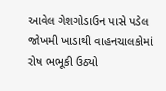આવેલ ગેશગોડાઉન પાસે પડેલ જોખમી ખાડાથી વાહનચાલકોમાં રોષ ભભૂકી ઉઠ્યો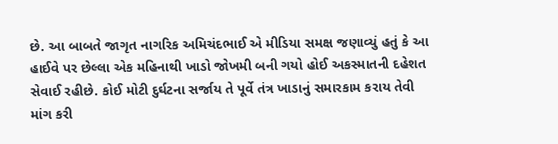છે. આ બાબતે જાગૃત નાગરિક અમિચંદભાઈ એ મીડિયા સમક્ષ જણાવ્યું હતું કે આ હાઈવે પર છેલ્લા એક મહિનાથી ખાડો જોખમી બની ગયો હોઈ અકસ્માતની દહેશત સેવાઈ રહીછે. કોઈ મોટી દુર્ઘટના સર્જાય તે પૂર્વે તંત્ર ખાડાનું સમારકામ કરાય તેવી માંગ કરી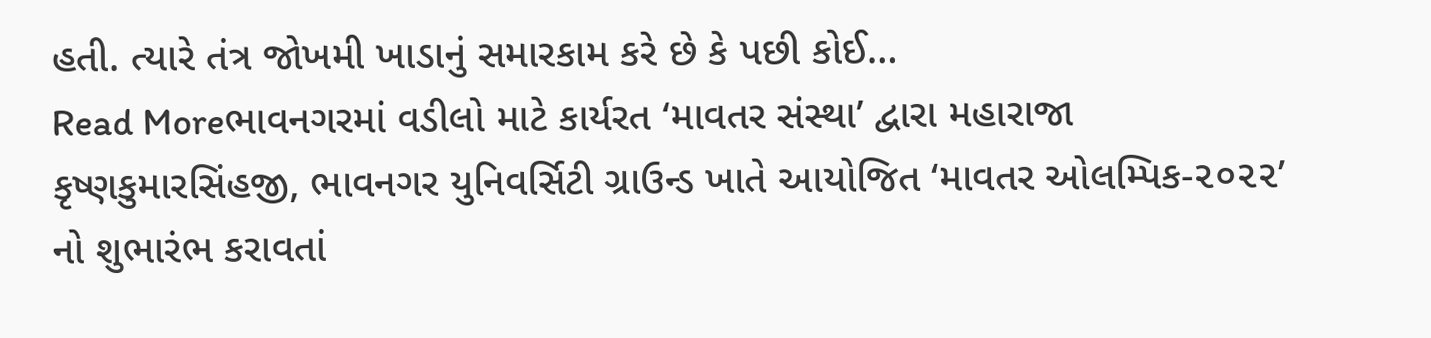હતી. ત્યારે તંત્ર જોખમી ખાડાનું સમારકામ કરે છે કે પછી કોઈ…
Read Moreભાવનગરમાં વડીલો માટે કાર્યરત ‘માવતર સંસ્થા’ દ્વારા મહારાજા કૃષ્ણકુમારસિંહજી, ભાવનગર યુનિવર્સિટી ગ્રાઉન્ડ ખાતે આયોજિત ‘માવતર ઓલમ્પિક-૨૦૨૨’ નો શુભારંભ કરાવતાં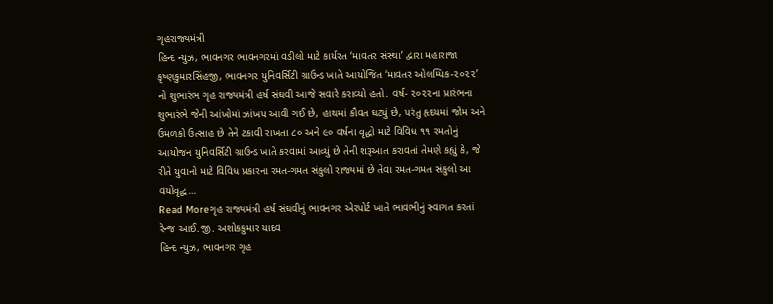ગૃહરાજ્યમંત્રી
હિન્દ ન્યુઝ, ભાવનગર ભાવનગરમાં વડીલો માટે કાર્યરત ‘માવતર સંસ્થા’ દ્વારા મહારાજા કૃષ્ણકુમારસિંહજી, ભાવનગર યુનિવર્સિટી ગ્રાઉન્ડ ખાતે આયોજિત ‘માવતર ઓલમ્પિક-૨૦૨૨’ નો શુભારંભ ગૃહ રાજ્યમંત્રી હર્ષ સંઘવી આજે સવારે કરાવ્યો હતો. વર્ષ- ૨૦૨૨ના પ્રારંભના શુભારંભે જેની આંખોમાં ઝાંખપ આવી ગઈ છે, હાથમાં કૌવત ઘટ્યું છે, પરંતુ હૃદયમાં જોમ અને ઉમળકો ઉત્સાહ છે તેને ટકાવી રાખતા ૮૦ અને ૯૦ વર્ષના વૃદ્ધો માટે વિવિધ ૧૧ રમતોનું આયોજન યુનિવર્સિટી ગ્રાઉન્ડ ખાતે કરવામાં આવ્યું છે તેની શરૂઆત કરાવતાં તેમણે કહ્યું કે, જે રીતે યુવાનો માટે વિવિધ પ્રકારના રમત-ગમત સંકુલો રાજ્યમાં છે તેવા રમત-ગમત સંકુલો આ વયોવૃદ્ધ…
Read Moreગૃહ રાજ્યમંત્રી હર્ષ સંઘવીનું ભાવનગર એરપોર્ટ ખાતે ભાવભીનું સ્વાગત કરતાં રેન્જ આઈ.જી. અશોકકુમાર યાદવ
હિન્દ ન્યુઝ, ભાવનગર ગૃહ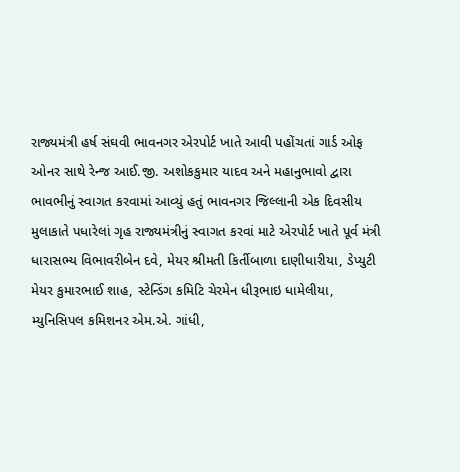રાજ્યમંત્રી હર્ષ સંઘવી ભાવનગર એરપોર્ટ ખાતે આવી પહોંચતાં ગાર્ડ ઓફ ઓનર સાથે રેન્જ આઈ.જી. અશોકકુમાર યાદવ અને મહાનુભાવો દ્વારા ભાવભીનું સ્વાગત કરવામાં આવ્યું હતું ભાવનગર જિલ્લાની એક દિવસીય મુલાકાતે પધારેલાં ગૃહ રાજ્યમંત્રીનું સ્વાગત કરવાં માટે એરપોર્ટ ખાતે પૂર્વ મંત્રી ધારાસભ્ય વિભાવરીબેન દવે, મેયર શ્રીમતી કિર્તીબાળા દાણીધારીયા, ડેપ્યુટી મેયર કુમારભાઈ શાહ, સ્ટેન્ડિંગ કમિટિ ચેરમેન ધીરૂભાઇ ધામેલીયા, મ્યુનિસિપલ કમિશનર એમ.એ. ગાંધી,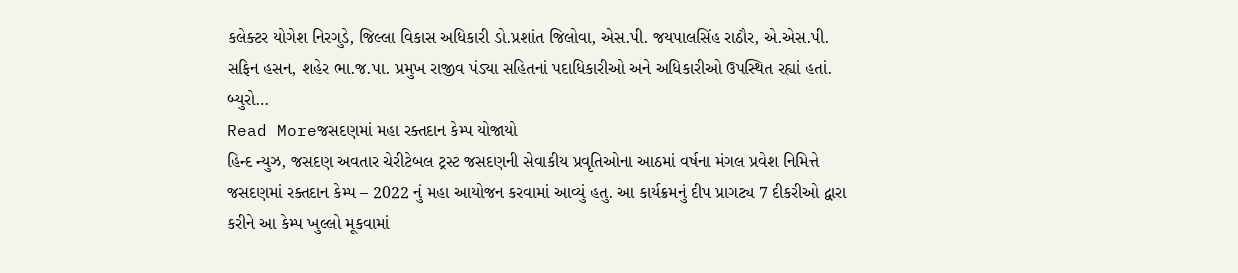કલેક્ટર યોગેશ નિરગુડે, જિલ્લા વિકાસ અધિકારી ડો.પ્રશાંત જિલોવા, એસ.પી. જયપાલસિંહ રાઠૌર, એ.એસ.પી. સફિન હસન, શહેર ભા.જ.પા. પ્રમુખ રાજીવ પંડ્યા સહિતનાં પદાધિકારીઓ અને અધિકારીઓ ઉપસ્થિત રહ્યાં હતાં. બ્યુરો…
Read Moreજસદણમાં મહા રક્તદાન કેમ્પ યોજાયો
હિન્દ ન્યુઝ, જસદણ અવતાર ચેરીટેબલ ટ્રસ્ટ જસદણની સેવાકીય પ્રવૃતિઓના આઠમાં વર્ષના મંગલ પ્રવેશ નિમિત્તે જસદણમાં રક્તદાન કેમ્પ – 2022 નું મહા આયોજન કરવામાં આવ્યું હતુ. આ કાર્યક્રમનું દીપ પ્રાગટ્ય 7 દીકરીઓ દ્વારા કરીને આ કેમ્પ ખુલ્લો મૂકવામાં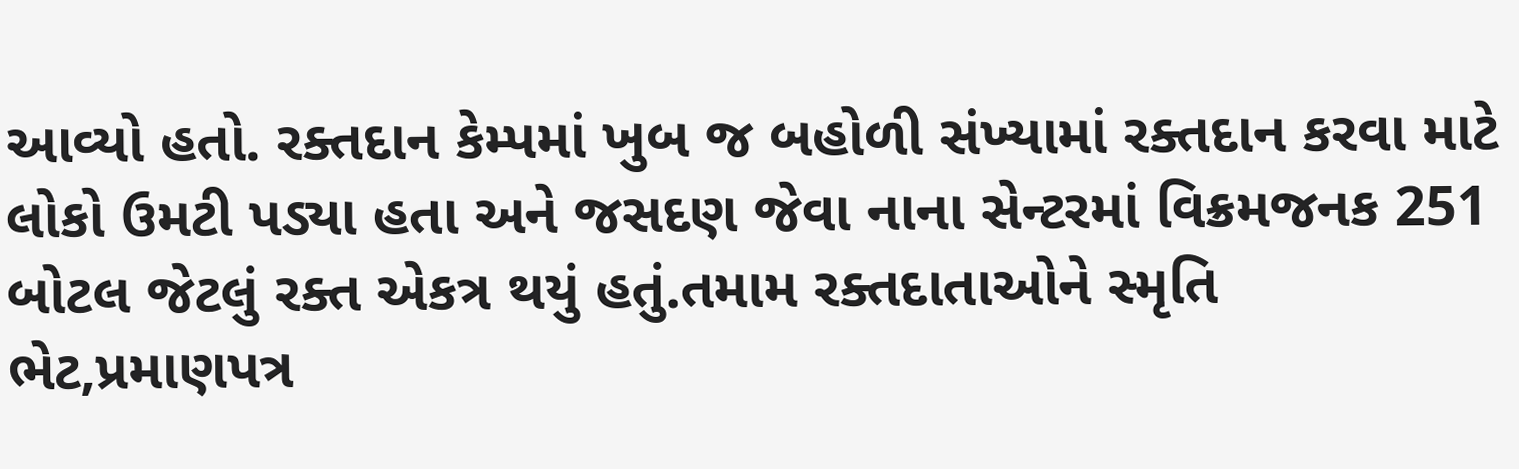આવ્યો હતો. રક્તદાન કેમ્પમાં ખુબ જ બહોળી સંખ્યામાં રક્તદાન કરવા માટે લોકો ઉમટી પડ્યા હતા અને જસદણ જેવા નાના સેન્ટરમાં વિક્રમજનક 251 બોટલ જેટલું રક્ત એકત્ર થયું હતું.તમામ રક્તદાતાઓને સ્મૃતિ ભેટ,પ્રમાણપત્ર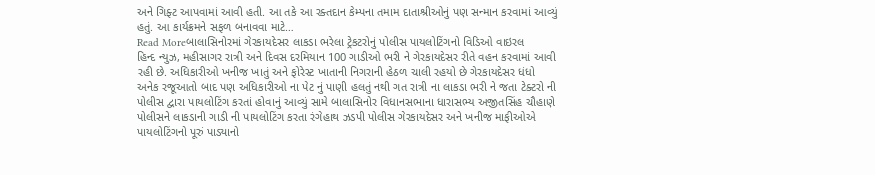અને ગિફ્ટ આપવામાં આવી હતી. આ તકે આ રક્તદાન કેમ્પના તમામ દાતાશ્રીઓનું પણ સન્માન કરવામાં આવ્યું હતું. આ કાર્યક્રમને સફળ બનાવવા માટે…
Read Moreબાલાસિનોરમાં ગેરકાયદેસર લાકડા ભરેલા ટ્રેકટરોનું પોલીસ પાયલોટિંગનો વિડિઓ વાઇરલ
હિન્દ ન્યુઝ, મહીસાગર રાત્રી અને દિવસ દરમિયાન 100 ગાડીઓ ભરી ને ગેરકાયદેસર રીતે વહન કરવામાં આવી રહી છે. અધિકારીઓ ખનીજ ખાતું અને ફોરેસ્ટ ખાતાની નિગરાની હેઠળ ચાલી રહયો છે ગેરકાયદેસર ધંધો અનેક રજૂઆતો બાદ પણ અધિકારીઓ ના પેટ નું પાણી હલતું નથી ગત રાત્રી ના લાકડા ભરી ને જતા ટેક્ટરો ની પોલીસ દ્વારા પાયલોટિંગ કરતાં હોવાનું આવ્યું સામે બાલાસિનોર વિધાનસભાના ધારાસભ્ય અજીતસિંહ ચૌહાણે પોલીસને લાકડાની ગાડી ની પાયલોટિંગ કરતા રંગેહાથ ઝડપી પોલીસ ગેરકાયદેસર અને ખનીજ માફીઓએ પાયલોટિંગનો પૂરું પાડ્યાનો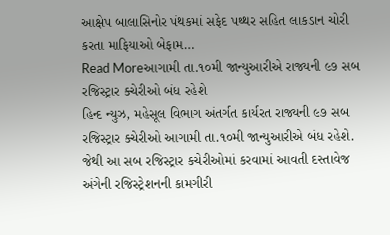આક્ષેપ બાલાસિનોર પંથકમાં સફેદ પથ્થર સહિત લાકડાન ચોરી કરતા માફિયાઓ બેફામ…
Read Moreઆગામી તા.૧૦મી જાન્યુઆરીએ રાજ્યની ૯૭ સબ રજિસ્ટ્રાર ક્ચેરીઓ બંધ રહેશે
હિન્દ ન્યુઝ, મહેસૂલ વિભાગ અંતર્ગત કાર્યરત રાજ્યની ૯૭ સબ રજિસ્ટ્રાર ક્ચેરીઓ આગામી તા.૧૦મી જાન્યુઆરીએ બંધ રહેશે. જેથી આ સબ રજિસ્ટ્રાર કચેરીઓમાં કરવામાં આવતી દસ્તાવેજ અંગેની રજિસ્ટ્રેશનની કામગીરી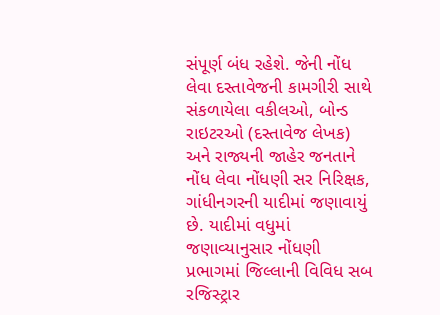સંપૂર્ણ બંધ રહેશે. જેની નોંધ લેવા દસ્તાવેજની કામગીરી સાથે સંકળાયેલા વકીલઓ, બોન્ડ રાઇટરઓ (દસ્તાવેજ લેખક) અને રાજ્યની જાહેર જનતાને નોંધ લેવા નોંધણી સર નિરિક્ષક, ગાંધીનગરની યાદીમાં જણાવાયું છે. યાદીમાં વધુમાં જણાવ્યાનુસાર નોંધણી પ્રભાગમાં જિલ્લાની વિવિધ સબ રજિસ્ટ્રાર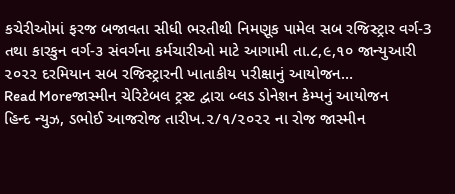કચેરીઓમાં ફરજ બજાવતા સીધી ભરતીથી નિમણૂક પામેલ સબ રજિસ્ટ્રાર વર્ગ-3 તથા કારકુન વર્ગ-૩ સંવર્ગના કર્મચારીઓ માટે આગામી તા.૮,૯,૧૦ જાન્યુઆરી ૨૦૨૨ દરમિયાન સબ રજિસ્ટ્રારની ખાતાકીય પરીક્ષાનું આયોજન…
Read Moreજાસ્મીન ચેરિટેબલ ટ્રસ્ટ દ્વારા બ્લડ ડોનેશન કેમ્પનું આયોજન
હિન્દ ન્યુઝ, ડભોઈ આજરોજ તારીખ.૨/૧/૨૦૨૨ ના રોજ જાસ્મીન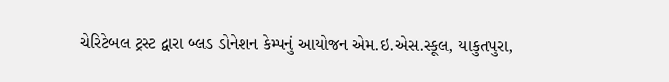ચેરિટેબલ ટ્રસ્ટ દ્વારા બ્લડ ડોનેશન કેમ્પનું આયોજન એમ.ઇ.એસ.સ્કૂલ, યાકુતપુરા,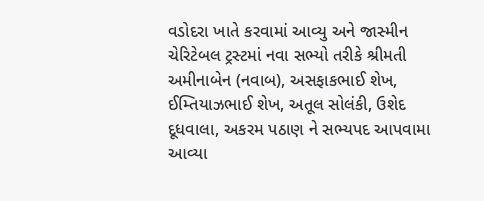વડોદરા ખાતે કરવામાં આવ્યુ અને જાસ્મીન ચેરિટેબલ ટ્રસ્ટમાં નવા સભ્યો તરીકે શ્રીમતી અમીનાબેન (નવાબ), અસફાકભાઈ શેખ, ઈમ્તિયાઝભાઈ શેખ, અતૂલ સોલંકી, ઉશેદ દૂધવાલા, અકરમ પઠાણ ને સભ્યપદ આપવામા આવ્યા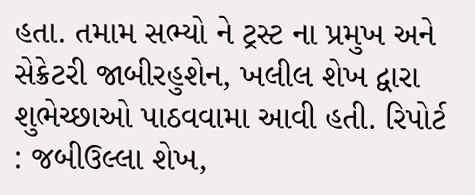હતા. તમામ સભ્યો ને ટ્રસ્ટ ના પ્રમુખ અને સેક્રેટરી જાબીરહુશેન, ખલીલ શેખ દ્વારા શુભેચ્છાઓ પાઠવવામા આવી હતી. રિપોર્ટ : જબીઉલ્લા શેખ,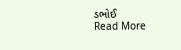ડભોઈ
Read More